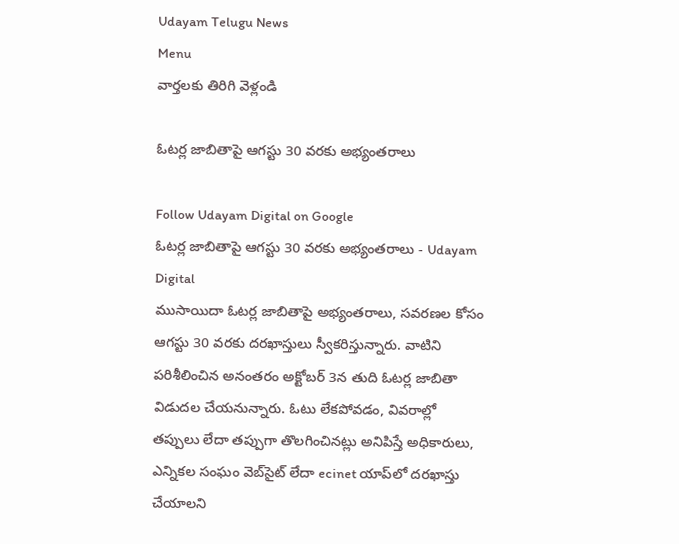Udayam Telugu News
Menu
వార్తలకు తిరిగి వెళ్లండి

ఓటర్ల జాబితాపై ఆగస్టు 30 వరకు అభ్యంతరాలు

Follow Udayam Digital on Google
ఓటర్ల జాబితాపై ఆగస్టు 30 వరకు అభ్యంతరాలు - Udayam Digital
ముసాయిదా ఓటర్ల జాబితాపై అభ్యంతరాలు, సవరణల కోసం ఆగస్టు 30 వరకు దరఖాస్తులు స్వీకరిస్తున్నారు. వాటిని పరిశీలించిన అనంతరం అక్టోబర్ 3న తుది ఓటర్ల జాబితా విడుదల చేయనున్నారు. ఓటు లేకపోవడం, వివరాల్లో తప్పులు లేదా తప్పుగా తొలగించినట్లు అనిపిస్తే అధికారులు, ఎన్నికల సంఘం వెబ్‌సైట్‌ లేదా ecinet యాప్‌లో దరఖాస్తు చేయాలని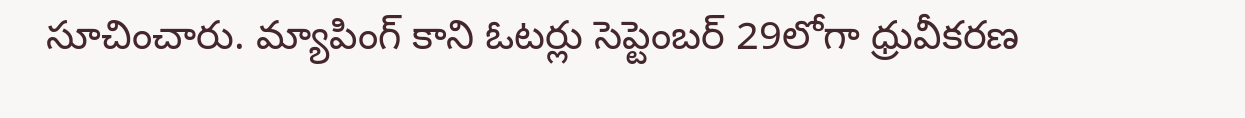సూచించారు. మ్యాపింగ్‌ కాని ఓటర్లు సెప్టెంబర్‌ 29లోగా ధ్రువీకరణ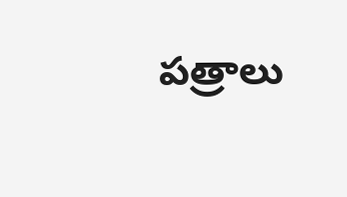పత్రాలు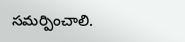సమర్పించాలి.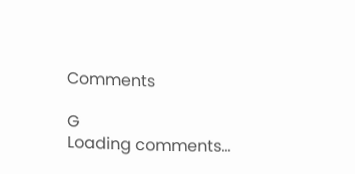Comments

G
Loading comments...